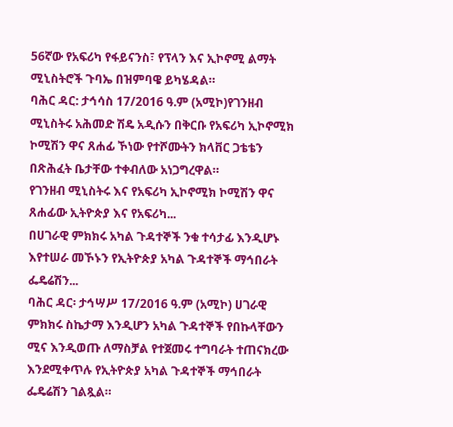56ኛው የአፍሪካ የፋይናንስ፣ የፕላን እና ኢኮኖሚ ልማት ሚኒስትሮች ጉባኤ በዝምባዌ ይካሄዳል።
ባሕር ዳር: ታኅሳስ 17/2016 ዓ.ም (አሚኮ)የገንዘብ ሚኒስትሩ አሕመድ ሽዴ አዲሱን በቅርቡ የአፍሪካ ኢኮኖሚክ ኮሚሽን ዋና ጸሐፊ ኾነው የተሾሙትን ክላቨር ጋቴቴን በጽሕፈት ቤታቸው ተቀብለው አነጋግረዋል።
የገንዘብ ሚኒስትሩ እና የአፍሪካ ኢኮኖሚክ ኮሚሽን ዋና ጸሐፊው ኢትዮጵያ እና የአፍሪካ...
በሀገራዊ ምክክሩ አካል ጉዳተኞች ንቁ ተሳታፊ እንዲሆኑ እየተሠራ መኾኑን የኢትዮጵያ አካል ጉዳተኞች ማኅበራት ፌዴሬሽን...
ባሕር ዳር፡ ታኅሣሥ 17/2016 ዓ.ም (አሚኮ) ሀገራዊ ምክክሩ ስኬታማ እንዲሆን አካል ጉዳተኞች የበኩላቸውን ሚና እንዲወጡ ለማስቻል የተጀመሩ ተግባራት ተጠናክረው እንደሚቀጥሉ የኢትዮጵያ አካል ጉዳተኞች ማኅበራት ፌዴሬሽን ገልጿል።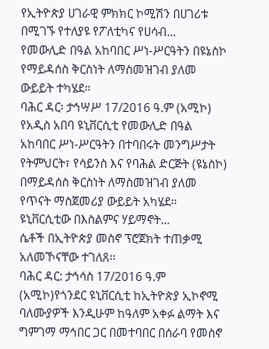የኢትዮጵያ ሀገራዊ ምክክር ኮሚሽን በሀገሪቱ በሚገኙ የተለያዩ የፖለቲካና የሀሳብ...
የመውሊድ በዓል አከባበር ሥነ-ሥርዓትን በዩኔስኮ የማይዳሰስ ቅርስነት ለማስመዝገብ ያለመ ውይይት ተካሄደ።
ባሕር ዳር፡ ታኅሣሥ 17/2016 ዓ.ም (አሚኮ) የአዲስ አበባ ዩኒቨርሲቲ የመውሊድ በዓል አከባበር ሥነ-ሥርዓትን በተባበሩት መንግሥታት የትምህርት፣ የሳይንስ እና የባሕል ድርጅት (ዩኔስኮ) በማይዳሰስ ቅርስነት ለማስመዝገብ ያለመ የጥናት ማስጀመሪያ ውይይት አካሄደ፡፡
ዩኒቨርሲቲው በእስልምና ሃይማኖት...
ሴቶች በኢትዮጵያ መስኖ ፕሮጀክት ተጠቃሚ አለመኾናቸው ተገለጸ፡፡
ባሕር ዳር: ታኅሳስ 17/2016 ዓ.ም (አሚኮ)የጎንደር ዩኒቨርሲቲ ከኢትዮጵያ ኢኮኖሚ ባለሙያዎች እንዲሁም ከዓለም አቀፉ ልማት እና ግምገማ ማኅበር ጋር በመተባበር በሰራባ የመስኖ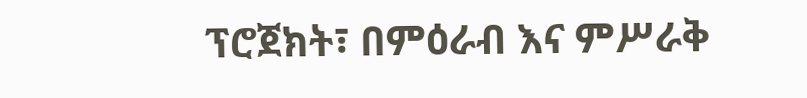ፕሮጀክት፣ በምዕራብ እና ምሥራቅ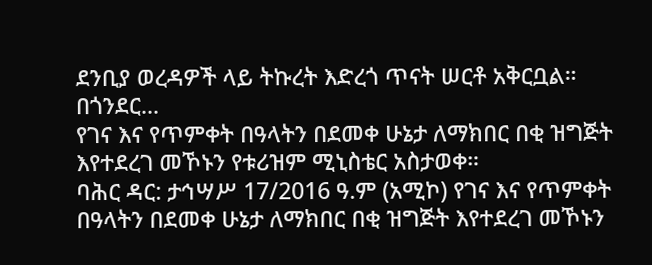ደንቢያ ወረዳዎች ላይ ትኩረት እድረጎ ጥናት ሠርቶ አቅርቧል።
በጎንደር...
የገና እና የጥምቀት በዓላትን በደመቀ ሁኔታ ለማክበር በቂ ዝግጅት እየተደረገ መኾኑን የቱሪዝም ሚኒስቴር አስታወቀ።
ባሕር ዳር: ታኅሣሥ 17/2016 ዓ.ም (አሚኮ) የገና እና የጥምቀት በዓላትን በደመቀ ሁኔታ ለማክበር በቂ ዝግጅት እየተደረገ መኾኑን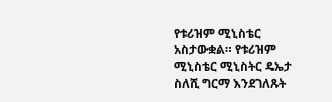የቱሪዝም ሚኒስቴር አስታውቋል። የቱሪዝም ሚኒስቴር ሚኒስትር ዴኤታ ስለሺ ግርማ እንደገለጹት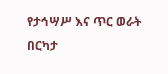የታኅሣሥ እና ጥር ወራት በርካታ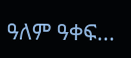ዓለም ዓቀፍ...